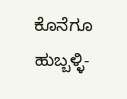ಕೊನೆಗೂ ಹುಬ್ಬಳ್ಳಿ-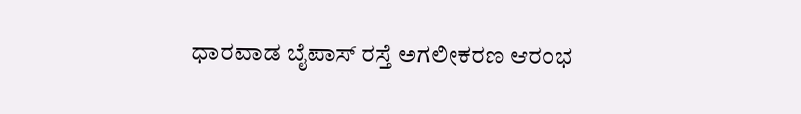ಧಾರವಾಡ ಬೈಪಾಸ್‌ ರಸ್ತೆ ಅಗಲೀಕರಣ ಆರಂಭ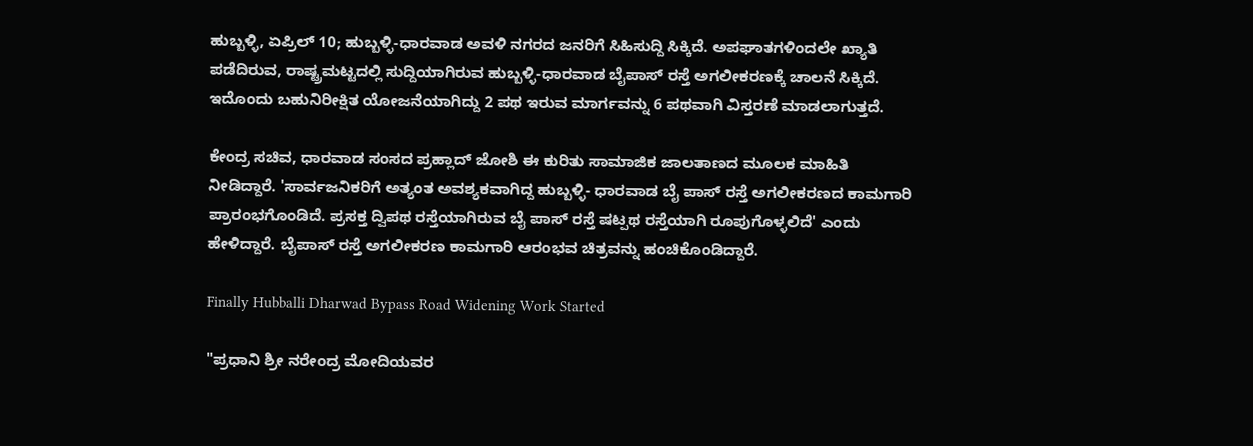ಹುಬ್ಬಳ್ಳಿ, ಏಪ್ರಿಲ್ 10; ಹುಬ್ಬಳ್ಳಿ-ಧಾರವಾಡ ಅವಳಿ ನಗರದ ಜನರಿಗೆ ಸಿಹಿಸುದ್ದಿ ಸಿಕ್ಕಿದೆ. ಅಪಘಾತಗಳಿಂದಲೇ ಖ್ಯಾತಿ ಪಡೆದಿರುವ, ರಾಷ್ಟ್ರಮಟ್ಟದಲ್ಲಿ ಸುದ್ದಿಯಾಗಿರುವ ಹುಬ್ಬಳ್ಳಿ-ಧಾರವಾಡ ಬೈಪಾಸ್ ರಸ್ತೆ ಅಗಲೀಕರಣಕ್ಕೆ ಚಾಲನೆ ಸಿಕ್ಕಿದೆ. ಇದೊಂದು ಬಹುನಿರೀಕ್ಷಿತ ಯೋಜನೆಯಾಗಿದ್ದು 2 ಪಥ ಇರುವ ಮಾರ್ಗವನ್ನು 6 ಪಥವಾಗಿ ವಿಸ್ತರಣೆ ಮಾಡಲಾಗುತ್ತದೆ.

ಕೇಂದ್ರ ಸಚಿವ, ಧಾರವಾಡ ಸಂಸದ ಪ್ರಹ್ಲಾದ್ ಜೋಶಿ ಈ ಕುರಿತು ಸಾಮಾಜಿಕ ಜಾಲತಾಣದ ಮೂಲಕ ಮಾಹಿತಿ ನೀಡಿದ್ದಾರೆ. 'ಸಾರ್ವಜನಿಕರಿಗೆ ಅತ್ಯಂತ ಅವಶ್ಯಕವಾಗಿದ್ದ ಹುಬ್ಬಳ್ಳಿ- ಧಾರವಾಡ ಬೈ ಪಾಸ್ ರಸ್ತೆ ಅಗಲೀಕರಣದ ಕಾಮಗಾರಿ ಪ್ರಾರಂಭಗೊಂಡಿದೆ. ಪ್ರಸಕ್ತ ದ್ವಿಪಥ ರಸ್ತೆಯಾಗಿರುವ ಬೈ ಪಾಸ್ ರಸ್ತೆ ಷಟ್ಪಥ ರಸ್ತೆಯಾಗಿ ರೂಪುಗೊಳ್ಳಲಿದೆ' ಎಂದು ಹೇಳಿದ್ದಾರೆ. ಬೈಪಾಸ್ ರಸ್ತೆ ಅಗಲೀಕರಣ ಕಾಮಗಾರಿ ಆರಂಭವ ಚಿತ್ರವನ್ನು ಹಂಚಿಕೊಂಡಿದ್ದಾರೆ.

Finally Hubballi Dharwad Bypass Road Widening Work Started

"ಪ್ರಧಾನಿ ಶ್ರೀ ನರೇಂದ್ರ ಮೋದಿಯವರ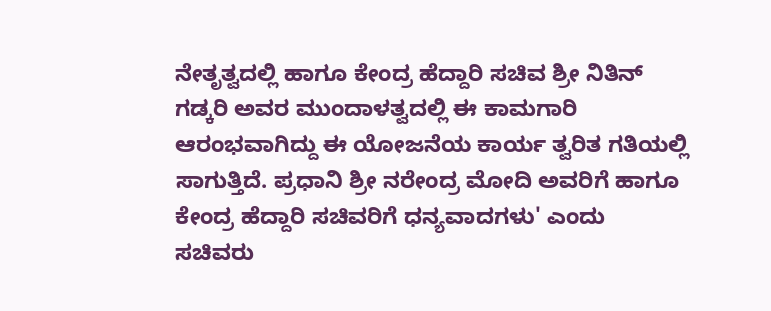ನೇತೃತ್ವದಲ್ಲಿ ಹಾಗೂ ಕೇಂದ್ರ ಹೆದ್ದಾರಿ ಸಚಿವ ಶ್ರೀ ನಿತಿನ್ ಗಡ್ಕರಿ ಅವರ ಮುಂದಾಳತ್ವದಲ್ಲಿ ಈ ಕಾಮಗಾರಿ ಆರಂಭವಾಗಿದ್ದು ಈ ಯೋಜನೆಯ ಕಾರ್ಯ ತ್ವರಿತ ಗತಿಯಲ್ಲಿ ಸಾಗುತ್ತಿದೆ. ಪ್ರಧಾನಿ ಶ್ರೀ ನರೇಂದ್ರ ಮೋದಿ ಅವರಿಗೆ ಹಾಗೂ ಕೇಂದ್ರ ಹೆದ್ದಾರಿ ಸಚಿವರಿಗೆ ಧನ್ಯವಾದಗಳು' ಎಂದು ಸಚಿವರು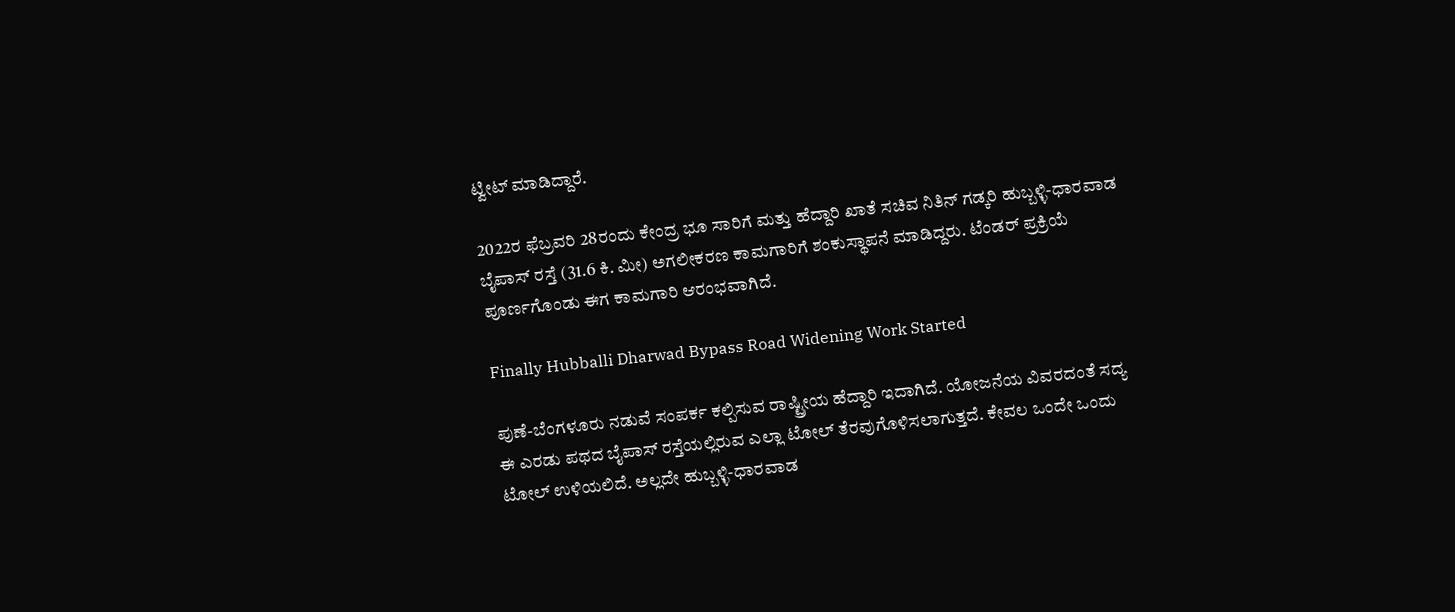ಟ್ವೀಟ್ ಮಾಡಿದ್ದಾರೆ.

2022ರ ಫೆಬ್ರವರಿ 28ರಂದು ಕೇಂದ್ರ ಭೂ ಸಾರಿಗೆ ಮತ್ತು ಹೆದ್ದಾರಿ ಖಾತೆ ಸಚಿವ ನಿತಿನ್ ಗಡ್ಕರಿ ಹುಬ್ಬಳ್ಳಿ-ಧಾರವಾಡ ಬೈಪಾಸ್ ರಸ್ತೆ (31.6 ಕಿ. ಮೀ) ಅಗಲೀಕರಣ ಕಾಮಗಾರಿಗೆ ಶಂಕುಸ್ಥಾಪನೆ ಮಾಡಿದ್ದರು. ಟೆಂಡರ್ ಪ್ರಕ್ರಿಯೆ ಪೂರ್ಣಗೊಂಡು ಈಗ ಕಾಮಗಾರಿ ಆರಂಭವಾಗಿದೆ.

Finally Hubballi Dharwad Bypass Road Widening Work Started

ಪುಣೆ-ಬೆಂಗಳೂರು ನಡುವೆ ಸಂಪರ್ಕ ಕಲ್ಪಿಸುವ ರಾಷ್ಟ್ರೀಯ ಹೆದ್ದಾರಿ ಇದಾಗಿದೆ. ಯೋಜನೆಯ ವಿವರದಂತೆ ಸದ್ಯ ಈ ಎರಡು ಪಥದ ಬೈಪಾಸ್ ರಸ್ತೆಯಲ್ಲಿರುವ ಎಲ್ಲಾ ಟೋಲ್ ತೆರವುಗೊಳಿಸಲಾಗುತ್ತದೆ. ಕೇವಲ ಒಂದೇ ಒಂದು ಟೋಲ್ ಉಳಿಯಲಿದೆ. ಅಲ್ಲದೇ ಹುಬ್ಬಳ್ಳಿ-ಧಾರವಾಡ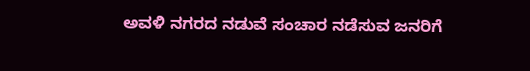ಅವಳಿ ನಗರದ ನಡುವೆ ಸಂಚಾರ ನಡೆಸುವ ಜನರಿಗೆ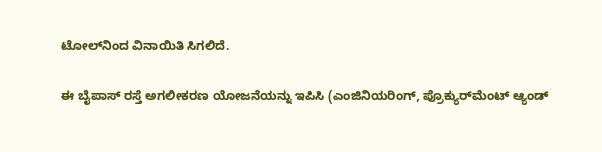ಟೋಲ್‌ನಿಂದ ವಿನಾಯಿತಿ ಸಿಗಲಿದೆ.

ಈ ಬೈಪಾಸ್ ರಸ್ತೆ ಅಗಲೀಕರಣ ಯೋಜನೆಯನ್ನು ಇಪಿಸಿ (ಎಂಜಿನಿಯರಿಂಗ್, ಪ್ರೊಕ್ಯುರ್‌ಮೆಂಟ್ ಆ್ಯಂಡ್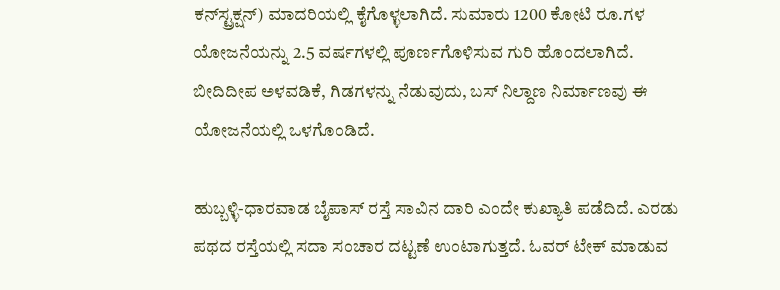ಕನ್‌ಸ್ಟ್ರಕ್ಷನ್) ಮಾದರಿಯಲ್ಲಿ ಕೈಗೊಳ್ಳಲಾಗಿದೆ. ಸುಮಾರು 1200 ಕೋಟಿ ರೂ.ಗಳ ಯೋಜನೆಯನ್ನು 2.5 ವರ್ಷಗಳಲ್ಲಿ ಪೂರ್ಣಗೊಳಿಸುವ ಗುರಿ ಹೊಂದಲಾಗಿದೆ. ಬೀದಿದೀಪ ಅಳವಡಿಕೆ, ಗಿಡಗಳನ್ನು ನೆಡುವುದು, ಬಸ್ ನಿಲ್ದಾಣ ನಿರ್ಮಾಣವು ಈ ಯೋಜನೆಯಲ್ಲಿ ಒಳಗೊಂಡಿದೆ.

ಹುಬ್ಬಳ್ಳಿ-ಧಾರವಾಡ ಬೈಪಾಸ್ ರಸ್ತೆ ಸಾವಿನ ದಾರಿ ಎಂದೇ ಕುಖ್ಯಾತಿ ಪಡೆದಿದೆ. ಎರಡು ಪಥದ ರಸ್ತೆಯಲ್ಲಿ ಸದಾ ಸಂಚಾರ ದಟ್ಟಣೆ ಉಂಟಾಗುತ್ತದೆ. ಓವರ್‌ ಟೇಕ್ ಮಾಡುವ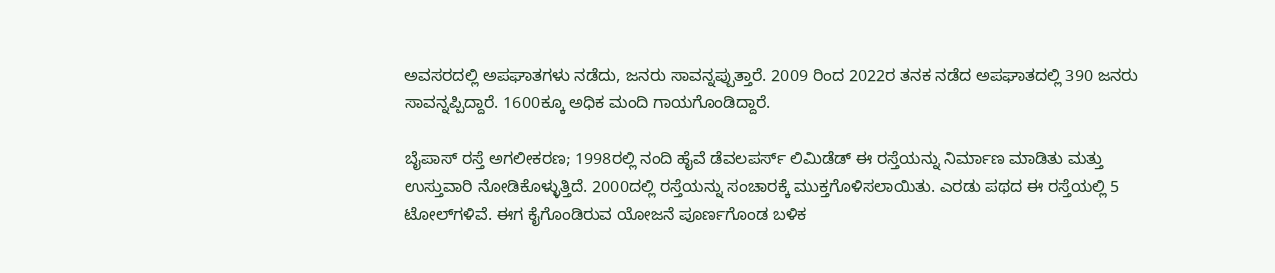ಅವಸರದಲ್ಲಿ ಅಪಘಾತಗಳು ನಡೆದು, ಜನರು ಸಾವನ್ನಪ್ಪುತ್ತಾರೆ. 2009 ರಿಂದ 2022ರ ತನಕ ನಡೆದ ಅಪಘಾತದಲ್ಲಿ 390 ಜನರು ಸಾವನ್ನಪ್ಪಿದ್ದಾರೆ. 1600ಕ್ಕೂ ಅಧಿಕ ಮಂದಿ ಗಾಯಗೊಂಡಿದ್ದಾರೆ.

ಬೈಪಾಸ್ ರಸ್ತೆ ಅಗಲೀಕರಣ; 1998ರಲ್ಲಿ ನಂದಿ ಹೈವೆ ಡೆವಲಪರ್ಸ್‌ ಲಿಮಿಡೆಡ್ ಈ ರಸ್ತೆಯನ್ನು ನಿರ್ಮಾಣ ಮಾಡಿತು ಮತ್ತು ಉಸ್ತುವಾರಿ ನೋಡಿಕೊಳ್ಳುತ್ತಿದೆ. 2000ದಲ್ಲಿ ರಸ್ತೆಯನ್ನು ಸಂಚಾರಕ್ಕೆ ಮುಕ್ತಗೊಳಿಸಲಾಯಿತು. ಎರಡು ಪಥದ ಈ ರಸ್ತೆಯಲ್ಲಿ 5 ಟೋಲ್‌ಗಳಿವೆ. ಈಗ ಕೈಗೊಂಡಿರುವ ಯೋಜನೆ ಪೂರ್ಣಗೊಂಡ ಬಳಿಕ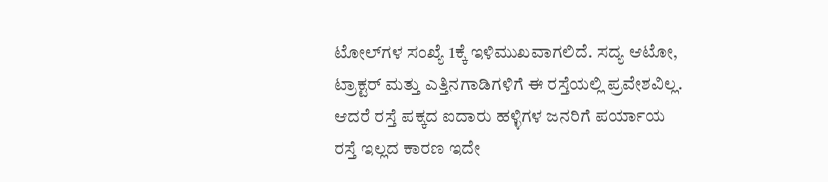ಟೋಲ್‌ಗಳ ಸಂಖ್ಯೆ 1ಕ್ಕೆ ಇಳಿಮುಖವಾಗಲಿದೆ. ಸದ್ಯ ಆಟೋ, ಟ್ರಾಕ್ಟರ್ ಮತ್ತು ಎತ್ತಿನಗಾಡಿಗಳಿಗೆ ಈ ರಸ್ತೆಯಲ್ಲಿ ಪ್ರವೇಶವಿಲ್ಲ. ಆದರೆ ರಸ್ತೆ ಪಕ್ಕದ ಐದಾರು ಹಳ್ಳಿಗಳ ಜನರಿಗೆ ಪರ್ಯಾಯ ರಸ್ತೆ ಇಲ್ಲದ ಕಾರಣ ಇದೇ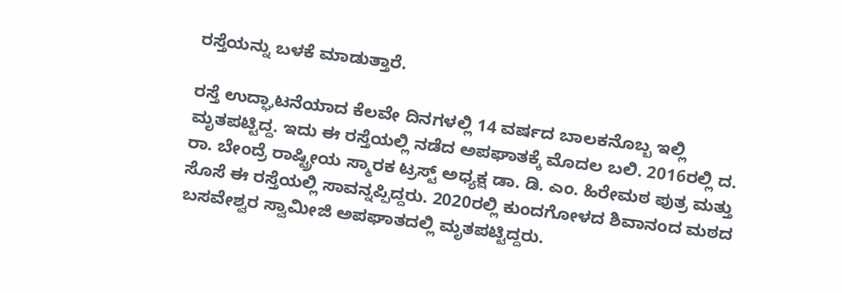ರಸ್ತೆಯನ್ನು ಬಳಕೆ ಮಾಡುತ್ತಾರೆ.

ರಸ್ತೆ ಉದ್ಘಾಟನೆಯಾದ ಕೆಲವೇ ದಿನಗಳಲ್ಲಿ 14 ವರ್ಷದ ಬಾಲಕನೊಬ್ಬ ಇಲ್ಲಿ ಮೃತಪಟ್ಟಿದ್ದ. ಇದು ಈ ರಸ್ತೆಯಲ್ಲಿ ನಡೆದ ಅಪಘಾತಕ್ಕೆ ಮೊದಲ ಬಲಿ. 2016ರಲ್ಲಿ ದ. ರಾ. ಬೇಂದ್ರೆ ರಾಷ್ಟ್ರೀಯ ಸ್ಮಾರಕ ಟ್ರಸ್ಟ್ ಅಧ್ಯಕ್ಷ ಡಾ. ಡಿ. ಎಂ. ಹಿರೇಮಠ ಪುತ್ರ ಮತ್ತು ಸೊಸೆ ಈ ರಸ್ತೆಯಲ್ಲಿ ಸಾವನ್ನಪ್ಪಿದ್ದರು. 2020ರಲ್ಲಿ ಕುಂದಗೋಳದ ಶಿವಾನಂದ ಮಠದ ಬಸವೇಶ್ವರ ಸ್ವಾಮೀಜಿ ಅಪಘಾತದಲ್ಲಿ ಮೃತಪಟ್ಟಿದ್ದರು.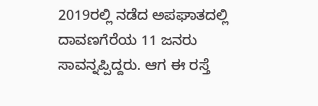2019ರಲ್ಲಿ ನಡೆದ ಅಪಘಾತದಲ್ಲಿ ದಾವಣಗೆರೆಯ 11 ಜನರು ಸಾವನ್ನಪ್ಪಿದ್ದರು. ಆಗ ಈ ರಸ್ತೆ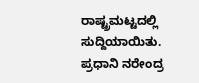ರಾಷ್ಟ್ರಮಟ್ಟದಲ್ಲಿ ಸುದ್ದಿಯಾಯಿತು. ಪ್ರಧಾನಿ ನರೇಂದ್ರ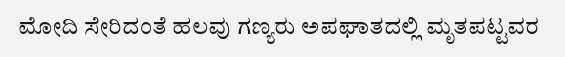ಮೋದಿ ಸೇರಿದಂತೆ ಹಲವು ಗಣ್ಯರು ಅಪಘಾತದಲ್ಲಿ ಮೃತಪಟ್ಟವರ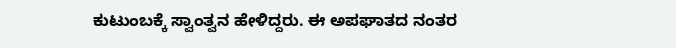ಕುಟುಂಬಕ್ಕೆ ಸ್ವಾಂತ್ವನ ಹೇಳಿದ್ದರು. ಈ ಅಪಘಾತದ ನಂತರ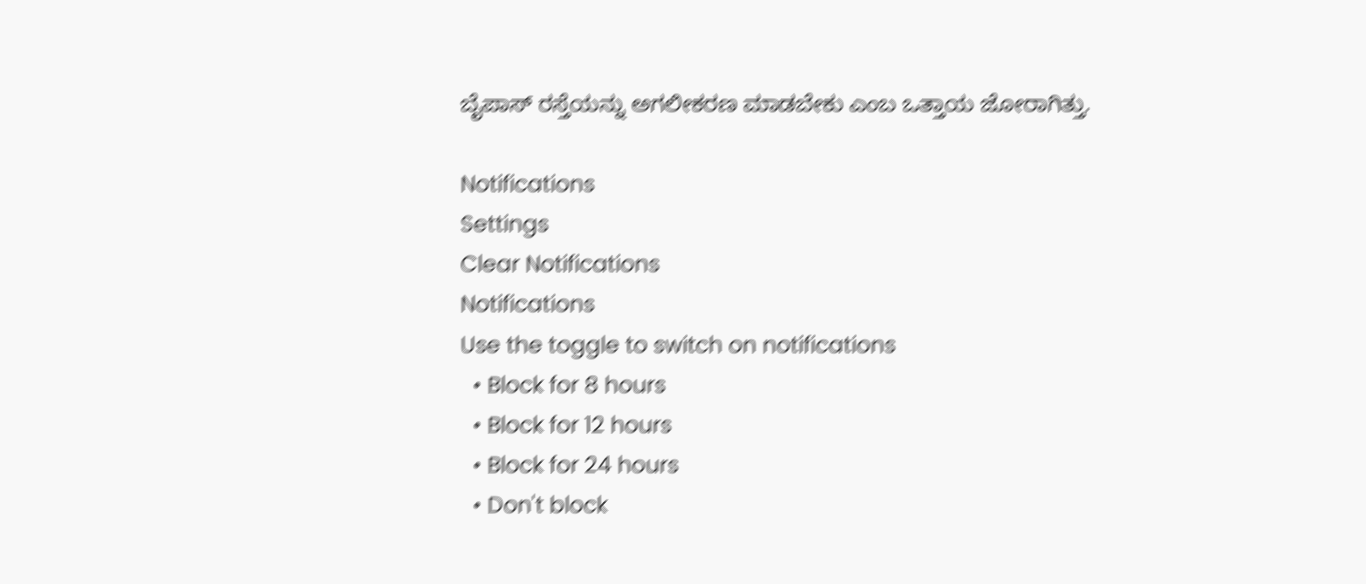ಬೈಪಾಸ್ ರಸ್ತೆಯನ್ನು ಅಗಲೀಕರಣ ಮಾಡಬೇಕು ಎಂಬ ಒತ್ತಾಯ ಜೋರಾಗಿತ್ತು.

Notifications
Settings
Clear Notifications
Notifications
Use the toggle to switch on notifications
  • Block for 8 hours
  • Block for 12 hours
  • Block for 24 hours
  • Don't block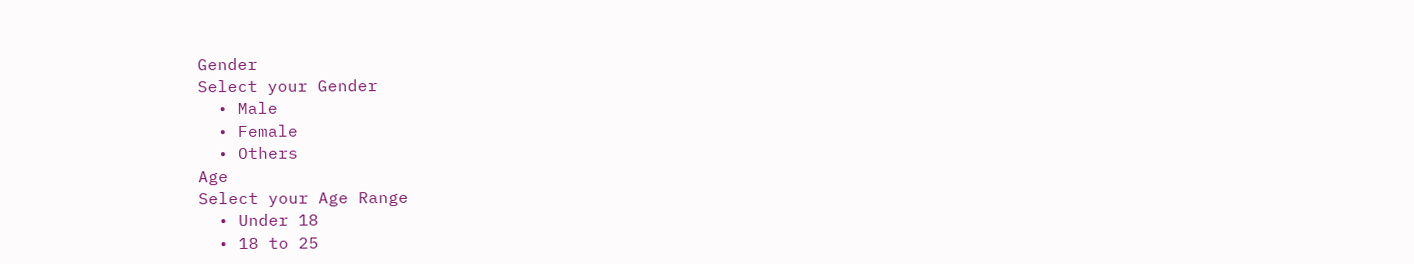Gender
Select your Gender
  • Male
  • Female
  • Others
Age
Select your Age Range
  • Under 18
  • 18 to 25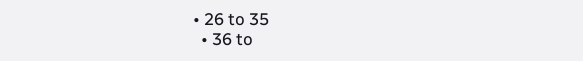• 26 to 35
  • 36 to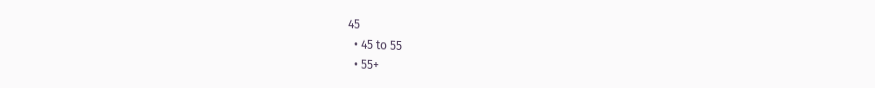45
  • 45 to 55
  • 55+